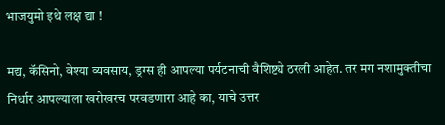भाजयुमो इथे लक्ष द्या !

मद्य, कॅसिनो, वेश्या व्यवसाय, ड्रग्स ही आपल्या पर्यटनाची वैशिष्ट्ये ठरली आहेत. तर मग नशामुक्तीचा निर्धार आपल्याला खरोखरच परवडणारा आहे का, याचे उत्तर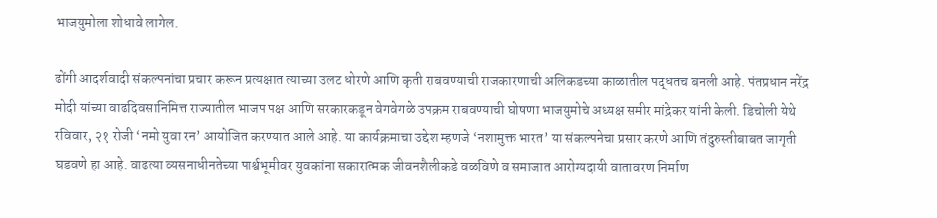भाजयुमोला शोधावे लागेल.

ढोंगी आदर्शवादी संकल्पनांचा प्रचार करून प्रत्यक्षात त्याच्या उलट धोरणे आणि कृती राबवण्याची राजकारणाची अलिकडच्या काळातील पद्धतच बनली आहे. पंतप्रधान नरेंद्र मोदी यांच्या वाढदिवसानिमित्त राज्यातील भाजप पक्ष आणि सरकारकडून वेगवेगळे उपक्रम राबवण्याची घोषणा भाजयुमोचे अध्यक्ष समीर मांद्रेकर यांनी केली. डिचोली येथे रविवार, २१ रोजी ‘नमो युवा रन’ आयोजित करण्यात आले आहे. या कार्यक्रमाचा उद्देश म्हणजे ‘नशामुक्त भारत’ या संकल्पनेचा प्रसार करणे आणि तंदुरुस्तीबाबत जागृती घडवणे हा आहे. वाढत्या व्यसनाधीनतेच्या पार्श्वभूमीवर युवकांना सकारात्मक जीवनशैलीकडे वळविणे व समाजात आरोग्यदायी वातावरण निर्माण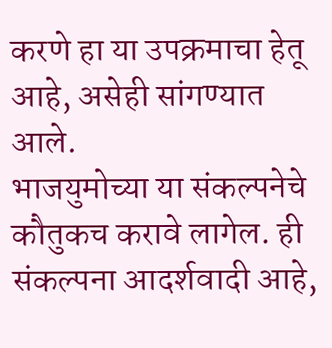करणे हा या उपक्रमाचा हेतू आहे, असेही सांगण्यात आले.
भाजयुमोच्या या संकल्पनेचे कौतुकच करावे लागेल. ही संकल्पना आदर्शवादी आहे,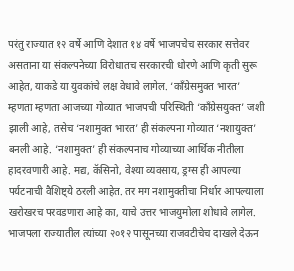परंतु राज्यात १२ वर्षे आणि देशात १४ वर्षे भाजपचेच सरकार सत्तेवर असताना या संकल्पनेच्या विरोधातच सरकारची धोरणे आणि कृती सुरू आहेत, याकडे या युवकांचे लक्ष वेधावे लागेल. ‘काँग्रेसमुक्त भारत’ म्हणता म्हणता आजच्या गोव्यात भाजपची परिस्थिती ‘काँग्रेसयुक्त’ जशी झाली आहे, तसेच ‘नशामुक्त भारत’ ही संकल्पना गोव्यात ‘नशायुक्त’ बनली आहे. ‘नशामुक्त’ ही संकल्पनाच गोव्याच्या आर्थिक नीतीला हादरवणारी आहे. मद्य, कॅसिनो, वेश्या व्यवसाय, ड्रग्स ही आपल्या पर्यटनाची वैशिष्ट्ये ठरली आहेत. तर मग नशामुक्तीचा निर्धार आपल्याला खरोखरच परवडणारा आहे का, याचे उत्तर भाजयुमोला शोधावे लागेल.
भाजपला राज्यातील त्यांच्या २०१२ पासूनच्या राजवटीचेच दाखले देऊन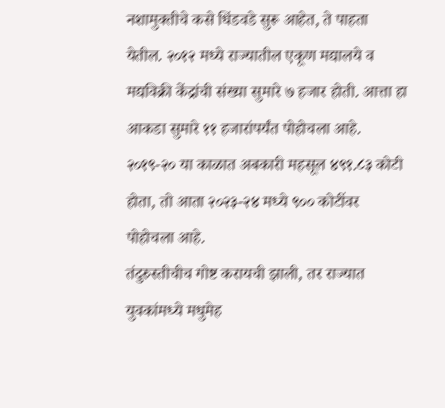नशामुक्तीचे कसे धिंडवडे सुरू आहेत, ते पाहता येतील. २०१२ मध्ये राज्यातील एकूण मद्यालये व मद्यविक्री केंद्रांची संख्या सुमारे ७ हजार होती. आत्ता हा आकडा सुमारे ११ हजारांपर्यंत पोहोचला आहे. २०१९-२० या काळात अबकारी महसूल ४९१.८३ कोटी होता, तो आता २०२३-२४ मध्ये ९०० कोटींवर पोहोचला आहे.
तंदुरुस्तीचीच गोष्ट करायची झाली, तर राज्यात युवकांमध्ये मधुमेह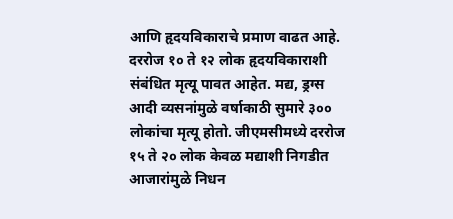आणि हृदयविकाराचे प्रमाण वाढत आहे. दररोज १० ते १२ लोक हृदयविकाराशी संबंधित मृत्यू पावत आहेत. मद्य, ड्रग्स आदी व्यसनांमुळे वर्षाकाठी सुमारे ३०० लोकांचा मृत्यू होतो. जीएमसीमध्ये दररोज १५ ते २० लोक केवळ मद्याशी निगडीत आजारांमुळे निधन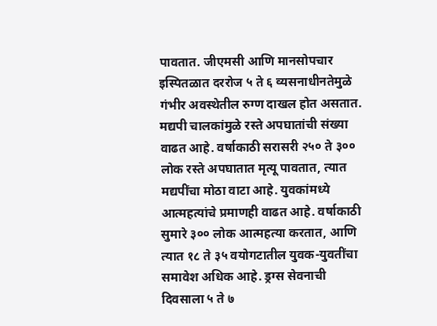पावतात. जीएमसी आणि मानसोपचार इस्पितळात दररोज ५ ते ६ व्यसनाधीनतेमुळे गंभीर अवस्थेतील रुग्ण दाखल होत असतात.
मद्यपी चालकांमुळे रस्ते अपघातांची संख्या वाढत आहे. वर्षाकाठी सरासरी २५० ते ३०० लोक रस्ते अपघातात मृत्यू पावतात, त्यात मद्यपींचा मोठा वाटा आहे. युवकांमध्ये आत्महत्यांचे प्रमाणही वाढत आहे. वर्षाकाठी सुमारे ३०० लोक आत्महत्या करतात, आणि त्यात १८ ते ३५ वयोगटातील युवक-युवतींचा समावेश अधिक आहे. ड्रग्स सेवनाची दिवसाला ५ ते ७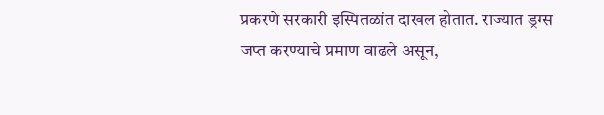प्रकरणे सरकारी इस्पितळांत दाखल होतात. राज्यात ड्रग्स जप्त करण्याचे प्रमाण वाढले असून,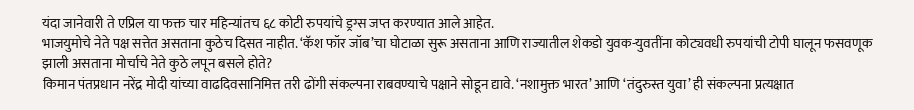यंदा जानेवारी ते एप्रिल या फक्त चार महिन्यांतच ६८ कोटी रुपयांचे ड्रग्स जप्त करण्यात आले आहेत.
भाजयुमोचे नेते पक्ष सत्तेत असताना कुठेच दिसत नाहीत. ‘कॅश फॉर जॉब’चा घोटाळा सुरू असताना आणि राज्यातील शेकडो युवक-युवतींना कोट्यवधी रुपयांची टोपी घालून फसवणूक झाली असताना मोर्चाचे नेते कुठे लपून बसले होते?
किमान पंतप्रधान नरेंद्र मोदी यांच्या वाढदिवसानिमित्त तरी ढोंगी संकल्पना राबवण्याचे पक्षाने सोडून द्यावे. ‘नशामुक्त भारत’ आणि ‘तंदुरुस्त युवा’ ही संकल्पना प्रत्यक्षात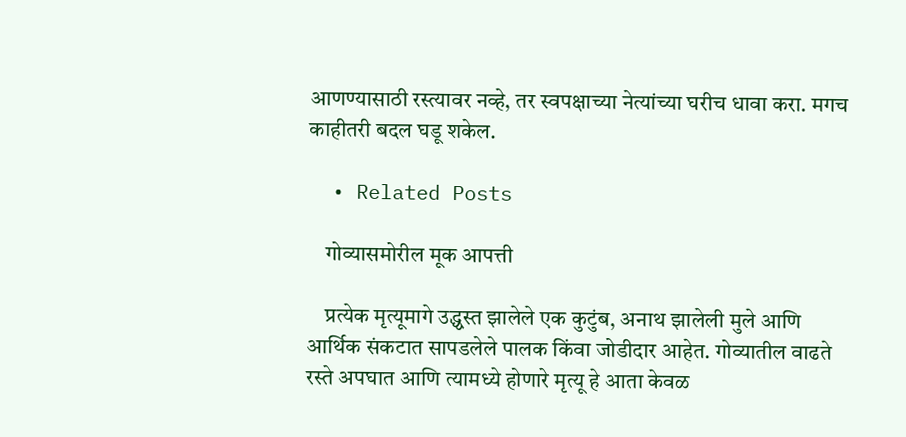आणण्यासाठी रस्त्यावर नव्हे, तर स्वपक्षाच्या नेत्यांच्या घरीच धावा करा. मगच काहीतरी बदल घडू शकेल.

  • Related Posts

    गोव्यासमोरील मूक आपत्ती

    प्रत्येक मृत्यूमागे उद्ध्वस्त झालेले एक कुटुंब, अनाथ झालेली मुले आणि आर्थिक संकटात सापडलेले पालक किंवा जोडीदार आहेत. गोव्यातील वाढते रस्ते अपघात आणि त्यामध्ये होणारे मृत्यू हे आता केवळ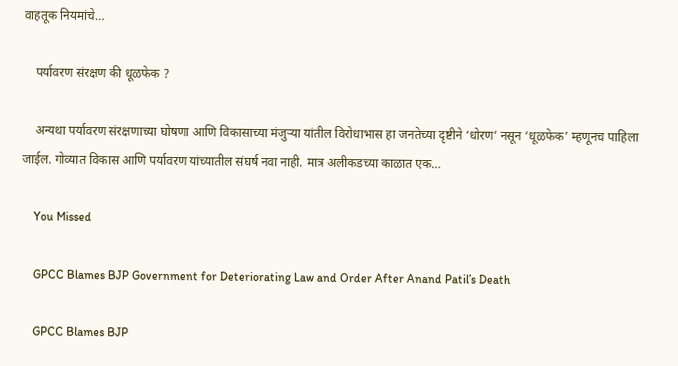वाहतूक नियमांचे…

    पर्यावरण संरक्षण की धूळफेक ?

    अन्यथा पर्यावरण संरक्षणाच्या घोषणा आणि विकासाच्या मंजुऱ्या यांतील विरोधाभास हा जनतेच्या दृष्टीने ‘धोरण’ नसून ‘धूळफेक’ म्हणूनच पाहिला जाईल. गोव्यात विकास आणि पर्यावरण यांच्यातील संघर्ष नवा नाही. मात्र अलीकडच्या काळात एक…

    You Missed

    GPCC Blames BJP Government for Deteriorating Law and Order After Anand Patil’s Death

    GPCC Blames BJP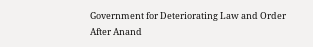Government for Deteriorating Law and Order After Anand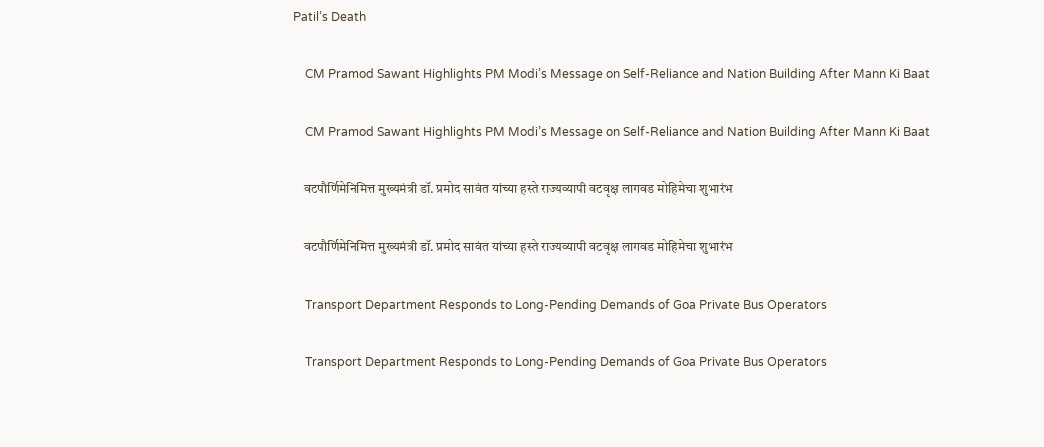Patil’s Death

    CM Pramod Sawant Highlights PM Modi’s Message on Self-Reliance and Nation Building After Mann Ki Baat

    CM Pramod Sawant Highlights PM Modi’s Message on Self-Reliance and Nation Building After Mann Ki Baat

    वटपौर्णिमेनिमित्त मुख्यमंत्री डॉ. प्रमोद सावंत यांच्या हस्ते राज्यव्यापी वटवृक्ष लागवड मोहिमेचा शुभारंभ

    वटपौर्णिमेनिमित्त मुख्यमंत्री डॉ. प्रमोद सावंत यांच्या हस्ते राज्यव्यापी वटवृक्ष लागवड मोहिमेचा शुभारंभ

    Transport Department Responds to Long-Pending Demands of Goa Private Bus Operators

    Transport Department Responds to Long-Pending Demands of Goa Private Bus Operators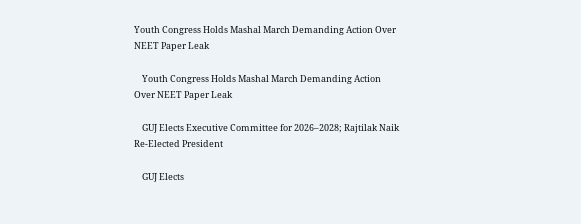Youth Congress Holds Mashal March Demanding Action Over NEET Paper Leak

    Youth Congress Holds Mashal March Demanding Action Over NEET Paper Leak

    GUJ Elects Executive Committee for 2026–2028; Rajtilak Naik Re-Elected President

    GUJ Elects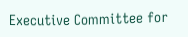Executive Committee for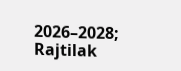2026–2028; Rajtilak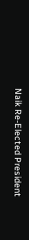Naik Re-Elected President